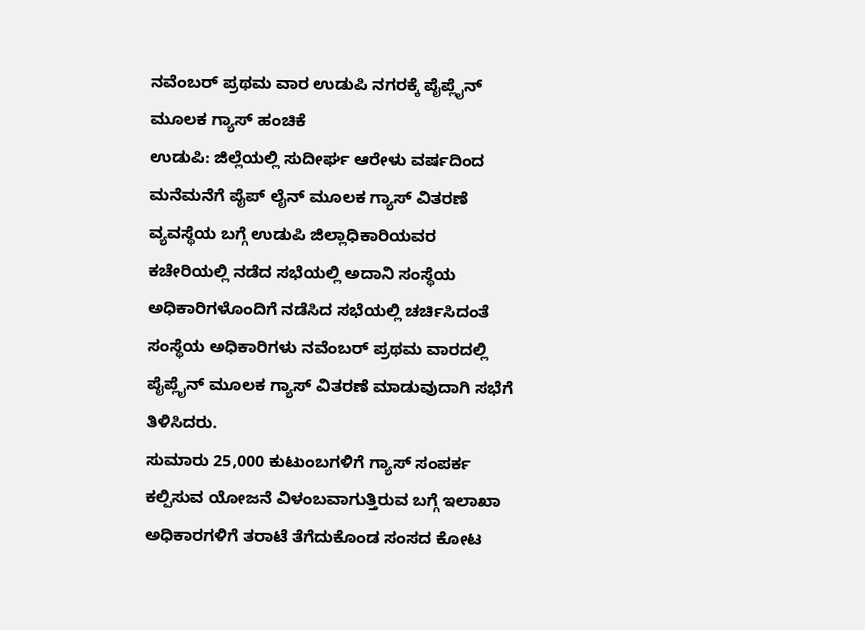ನವೆಂಬರ್ ಪ್ರಥಮ ವಾರ ಉಡುಪಿ ನಗರಕ್ಕೆ ಪೈಪ್ಲೈನ್ ಮೂಲಕ ಗ್ಯಾಸ್ ಹಂಚಿಕೆ
ಉಡುಪಿ: ಜಿಲ್ಲೆಯಲ್ಲಿ ಸುದೀರ್ಘ ಆರೇಳು ವರ್ಷದಿಂದ ಮನೆಮನೆಗೆ ಪೈಪ್ ಲೈನ್ ಮೂಲಕ ಗ್ಯಾಸ್ ವಿತರಣೆ ವ್ಯವಸ್ಥೆಯ ಬಗ್ಗೆ ಉಡುಪಿ ಜಿಲ್ಲಾಧಿಕಾರಿಯವರ ಕಚೇರಿಯಲ್ಲಿ ನಡೆದ ಸಭೆಯಲ್ಲಿ ಅದಾನಿ ಸಂಸ್ಥೆಯ ಅಧಿಕಾರಿಗಳೊಂದಿಗೆ ನಡೆಸಿದ ಸಭೆಯಲ್ಲಿ ಚರ್ಚಿಸಿದಂತೆ ಸಂಸ್ಥೆಯ ಅಧಿಕಾರಿಗಳು ನವೆಂಬರ್ ಪ್ರಥಮ ವಾರದಲ್ಲಿ ಪೈಪ್ಲೈನ್ ಮೂಲಕ ಗ್ಯಾಸ್ ವಿತರಣೆ ಮಾಡುವುದಾಗಿ ಸಭೆಗೆ ತಿಳಿಸಿದರು.
ಸುಮಾರು 25,000 ಕುಟುಂಬಗಳಿಗೆ ಗ್ಯಾಸ್ ಸಂಪರ್ಕ ಕಲ್ಪಿಸುವ ಯೋಜನೆ ವಿಳಂಬವಾಗುತ್ತಿರುವ ಬಗ್ಗೆ ಇಲಾಖಾ ಅಧಿಕಾರಗಳಿಗೆ ತರಾಟೆ ತೆಗೆದುಕೊಂಡ ಸಂಸದ ಕೋಟ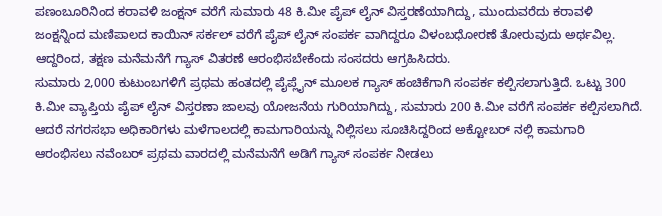ಪಣಂಬೂರಿನಿಂದ ಕರಾವಳಿ ಜಂಕ್ಷನ್ ವರೆಗೆ ಸುಮಾರು 48 ಕಿ.ಮೀ ಪೈಪ್ ಲೈನ್ ವಿಸ್ತರಣೆಯಾಗಿದ್ದು, ಮುಂದುವರೆದು ಕರಾವಳಿ ಜಂಕ್ಷನ್ನಿಂದ ಮಣಿಪಾಲದ ಕಾಯಿನ್ ಸರ್ಕಲ್ ವರೆಗೆ ಪೈಪ್ ಲೈನ್ ಸಂಪರ್ಕ ವಾಗಿದ್ದರೂ ವಿಳಂಬಧೋರಣೆ ತೋರುವುದು ಅರ್ಥವಿಲ್ಲ. ಆದ್ದರಿಂದ, ತಕ್ಷಣ ಮನೆಮನೆಗೆ ಗ್ಯಾಸ್ ವಿತರಣೆ ಆರಂಭಿಸಬೇಕೆಂದು ಸಂಸದರು ಆಗ್ರಹಿಸಿದರು.
ಸುಮಾರು 2,000 ಕುಟುಂಬಗಳಿಗೆ ಪ್ರಥಮ ಹಂತದಲ್ಲಿ ಪೈಪ್ಲೈನ್ ಮೂಲಕ ಗ್ಯಾಸ್ ಹಂಚಿಕೆಗಾಗಿ ಸಂಪರ್ಕ ಕಲ್ಪಿಸಲಾಗುತ್ತಿದೆ. ಒಟ್ಟು 300 ಕಿ.ಮೀ ವ್ಯಾಪ್ತಿಯ ಪೈಪ್ ಲೈನ್ ವಿಸ್ತರಣಾ ಜಾಲವು ಯೋಜನೆಯ ಗುರಿಯಾಗಿದ್ದು, ಸುಮಾರು 200 ಕಿ.ಮೀ ವರೆಗೆ ಸಂಪರ್ಕ ಕಲ್ಪಿಸಲಾಗಿದೆ. ಆದರೆ ನಗರಸಭಾ ಅಧಿಕಾರಿಗಳು ಮಳೆಗಾಲದಲ್ಲಿ ಕಾಮಗಾರಿಯನ್ನು ನಿಲ್ಲಿಸಲು ಸೂಚಿಸಿದ್ದರಿಂದ ಅಕ್ಟೋಬರ್ ನಲ್ಲಿ ಕಾಮಗಾರಿ ಆರಂಭಿಸಲು ನವೆಂಬರ್ ಪ್ರಥಮ ವಾರದಲ್ಲಿ ಮನೆಮನೆಗೆ ಅಡಿಗೆ ಗ್ಯಾಸ್ ಸಂಪರ್ಕ ನೀಡಲು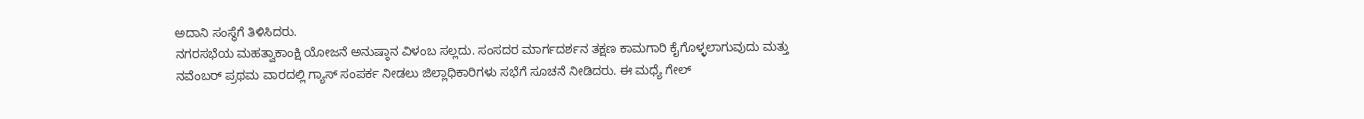ಅದಾನಿ ಸಂಸ್ಥೆಗೆ ತಿಳಿಸಿದರು.
ನಗರಸಭೆಯ ಮಹತ್ವಾಕಾಂಕ್ಷಿ ಯೋಜನೆ ಅನುಷ್ಠಾನ ವಿಳಂಬ ಸಲ್ಲದು. ಸಂಸದರ ಮಾರ್ಗದರ್ಶನ ತಕ್ಷಣ ಕಾಮಗಾರಿ ಕೈಗೊಳ್ಳಲಾಗುವುದು ಮತ್ತು ನವೆಂಬರ್ ಪ್ರಥಮ ವಾರದಲ್ಲಿ ಗ್ಯಾಸ್ ಸಂಪರ್ಕ ನೀಡಲು ಜಿಲ್ಲಾಧಿಕಾರಿಗಳು ಸಭೆಗೆ ಸೂಚನೆ ನೀಡಿದರು. ಈ ಮಧ್ಯೆ ಗೇಲ್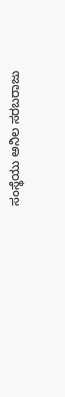ಸಂಸ್ಥೆಯು ಅನಿಲ ಸರಬರಾಜು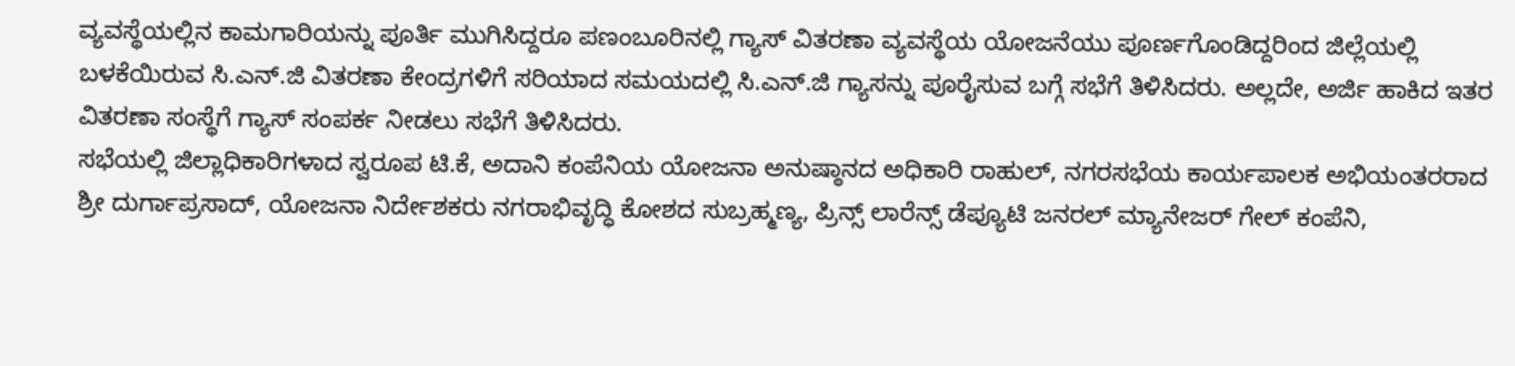ವ್ಯವಸ್ಥೆಯಲ್ಲಿನ ಕಾಮಗಾರಿಯನ್ನು ಪೂರ್ತಿ ಮುಗಿಸಿದ್ದರೂ ಪಣಂಬೂರಿನಲ್ಲಿ ಗ್ಯಾಸ್ ವಿತರಣಾ ವ್ಯವಸ್ಥೆಯ ಯೋಜನೆಯು ಪೂರ್ಣಗೊಂಡಿದ್ದರಿಂದ ಜಿಲ್ಲೆಯಲ್ಲಿ ಬಳಕೆಯಿರುವ ಸಿ.ಎನ್.ಜಿ ವಿತರಣಾ ಕೇಂದ್ರಗಳಿಗೆ ಸರಿಯಾದ ಸಮಯದಲ್ಲಿ ಸಿ.ಎನ್.ಜಿ ಗ್ಯಾಸನ್ನು ಪೂರೈಸುವ ಬಗ್ಗೆ ಸಭೆಗೆ ತಿಳಿಸಿದರು. ಅಲ್ಲದೇ, ಅರ್ಜಿ ಹಾಕಿದ ಇತರ ವಿತರಣಾ ಸಂಸ್ಥೆಗೆ ಗ್ಯಾಸ್ ಸಂಪರ್ಕ ನೀಡಲು ಸಭೆಗೆ ತಿಳಿಸಿದರು.
ಸಭೆಯಲ್ಲಿ ಜಿಲ್ಲಾಧಿಕಾರಿಗಳಾದ ಸ್ವರೂಪ ಟಿ.ಕೆ, ಅದಾನಿ ಕಂಪೆನಿಯ ಯೋಜನಾ ಅನುಷ್ಠಾನದ ಅಧಿಕಾರಿ ರಾಹುಲ್, ನಗರಸಭೆಯ ಕಾರ್ಯಪಾಲಕ ಅಭಿಯಂತರರಾದ ಶ್ರೀ ದುರ್ಗಾಪ್ರಸಾದ್, ಯೋಜನಾ ನಿರ್ದೇಶಕರು ನಗರಾಭಿವೃದ್ಧಿ ಕೋಶದ ಸುಬ್ರಹ್ಮಣ್ಯ, ಪ್ರಿನ್ಸ್ ಲಾರೆನ್ಸ್ ಡೆಪ್ಯೂಟಿ ಜನರಲ್ ಮ್ಯಾನೇಜರ್ ಗೇಲ್ ಕಂಪೆನಿ,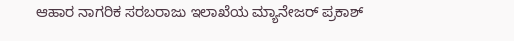ಆಹಾರ ನಾಗರಿಕ ಸರಬರಾಜು ಇಲಾಖೆಯ ಮ್ಯಾನೇಜರ್ ಪ್ರಕಾಶ್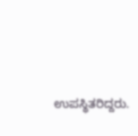ಉಪಸ್ಥಿತರಿದ್ದರು.